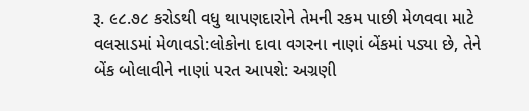રૂ. ૯૮.૭૮ કરોડથી વધુ થાપણદારોને તેમની રકમ પાછી મેળવવા માટે વલસાડમાં મેળાવડો:લોકોના દાવા વગરના નાણાં બેંકમાં પડ્યા છે, તેને બેંક બોલાવીને નાણાં પરત આપશે: અગ્રણી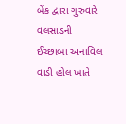બેંક દ્વારા ગુરુવારે વલસાડની ઈચ્છાબા અનાવિલ વાડી હોલ ખાતે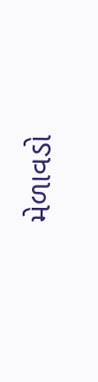મેળાવડો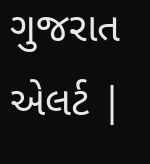ગુજરાત એલર્ટ |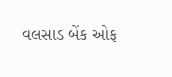વલસાડ બેંક ઓફ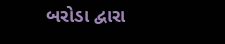બરોડા દ્વારા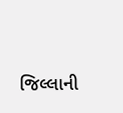જિલ્લાની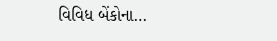વિવિધ બેંકોના…